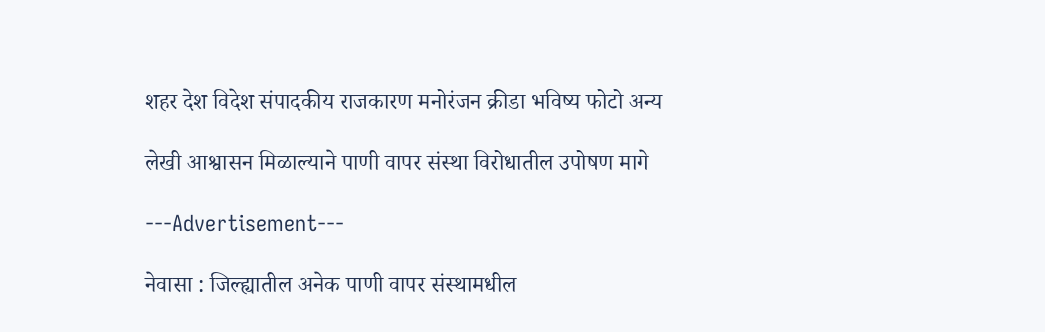शहर देश विदेश संपादकीय राजकारण मनोरंजन क्रीडा भविष्य फोटो अन्य

लेखी आश्वासन मिळाल्याने पाणी वापर संस्था विरोधातील उपोषण मागे

---Advertisement---

नेवासा : जिल्ह्यातील अनेक पाणी वापर संस्थामधील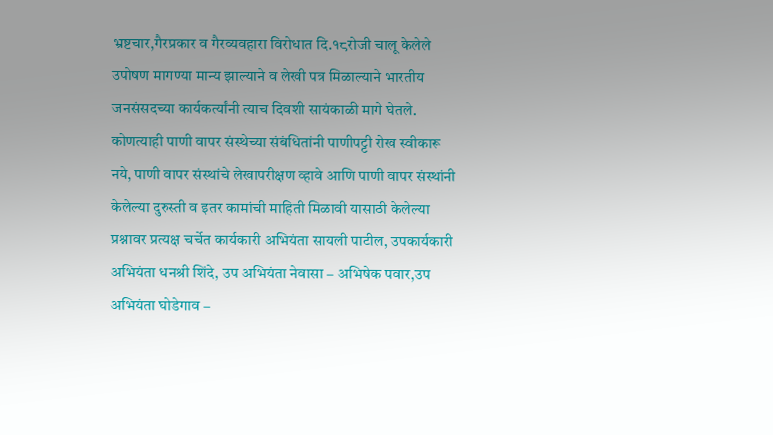भ्रष्टचार,गैरप्रकार व गैरव्यवहारा विरोधात दि.१८रोजी चालू केलेले उपोषण मागण्या मान्य झाल्याने व लेखी पत्र मिळाल्याने भारतीय जनसंसदच्या कार्यकर्त्यांनी त्याच दिवशी सायंकाळी मागे घेतले.
कोणत्याही पाणी वापर संस्थेच्या संबंधितांनी पाणीपट्टी रोख स्वीकारू नये, पाणी वापर संस्थांचे लेखापरीक्षण व्हावे आणि पाणी वापर संस्थांनी केलेल्या दुरुस्ती व इतर कामांची माहिती मिळावी यासाठी केलेल्या प्रश्नावर प्रत्यक्ष चर्चेत कार्यकारी अभियंता सायली पाटील, उपकार्यकारी अभियंता धनश्री शिंदे, उप अभियंता नेवासा – अभिषेक पवार,उप अभियंता घोडेगाव –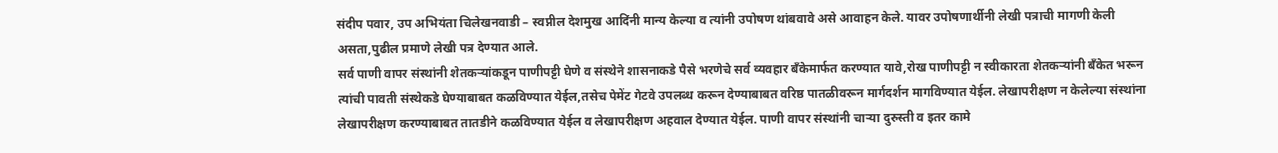संदीप पवार, उप अभियंता चिलेखनवाडी – स्वप्नील देशमुख आदिंनी मान्य केल्या व त्यांनी उपोषण थांबवावे असे आवाहन केले. यावर उपोषणार्थीनी लेखी पत्राची मागणी केली असता,पुढील प्रमाणे लेखी पत्र देण्यात आले.
सर्व पाणी वापर संस्थांनी शेतकऱ्यांकडून पाणीपट्टी घेणे व संस्थेने शासनाकडे पैसे भरणेचे सर्व व्यवहार बँकेमार्फत करण्यात यावे,रोख पाणीपट्टी न स्वीकारता शेतकऱ्यांनी बँकेत भरून त्यांची पावती संस्थेकडे घेण्याबाबत कळविण्यात येईल,तसेच पेमेंट गेटवे उपलब्ध करून देण्याबाबत वरिष्ठ पातळीवरून मार्गदर्शन मागविण्यात येईल. लेखापरीक्षण न केलेल्या संस्थांना लेखापरीक्षण करण्याबाबत तातडीने कळविण्यात येईल व लेखापरीक्षण अहवाल देण्यात येईल. पाणी वापर संस्थांनी चाऱ्या दुरुस्ती व इतर कामे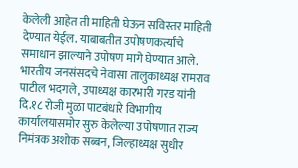केलेली आहेत ती माहिती घेऊन सविस्तर माहिती देण्यात येईल. याबाबतीत उपोषणकर्त्यांचे समाधान झाल्याने उपोषण मागे घेण्यात आले.
भारतीय जनसंसदचे नेवासा तालुकाध्यक्ष रामराव पाटील भदगले, उपाध्यक्ष कारभारी गरड यांनी दि.१८ रोजी मुळा पाटबंधारे विभागीय कार्यालयासमोर सुरु केलेल्या उपोषणात राज्य निमंत्रक अशोक सब्बन, जिल्हाध्यक्ष सुधीर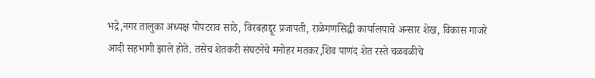भद्रे,नगर तालुका अध्यक्ष पोपटराव साठे, विरबहाद्दूर प्रजापती, राळेगणसिद्धी कार्यालयाचे अन्सार शेख, विकास गाजरे आदी सहभागी झाले होते. तसेच शेतकरी संघटनेचे मनोहर मतकर,शिव पाणंद शेत रस्ते चळवळीचे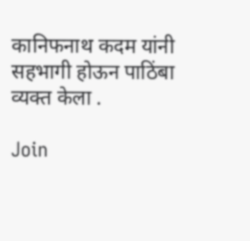कानिफनाथ कदम यांनी सहभागी होऊन पाठिंबा व्यक्त केला .

Join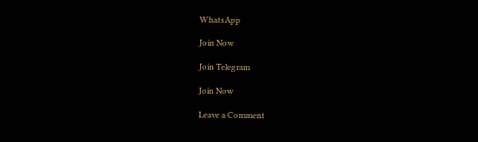WhatsApp

Join Now

Join Telegram

Join Now

Leave a Comment